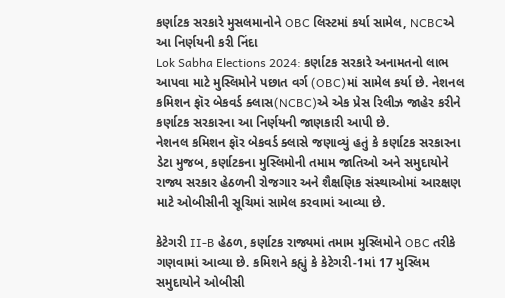કર્ણાટક સરકારે મુસલમાનોને OBC લિસ્ટમાં કર્યા સામેલ, NCBCએ આ નિર્ણયની કરી નિંદા
Lok Sabha Elections 2024: કર્ણાટક સરકારે અનામતનો લાભ આપવા માટે મુસ્લિમોને પછાત વર્ગ (OBC)માં સામેલ કર્યા છે. નેશનલ કમિશન ફૉર બેકવર્ડ ક્લાસ(NCBC)એ એક પ્રેસ રિલીઝ જાહેર કરીને કર્ણાટક સરકારના આ નિર્ણયની જાણકારી આપી છે.
નેશનલ કમિશન ફૉર બેકવર્ડ ક્લાસે જણાવ્યું હતું કે કર્ણાટક સરકારના ડેટા મુજબ, કર્ણાટકના મુસ્લિમોની તમામ જાતિઓ અને સમુદાયોને રાજ્ય સરકાર હેઠળની રોજગાર અને શૈક્ષણિક સંસ્થાઓમાં આરક્ષણ માટે ઓબીસીની સૂચિમાં સામેલ કરવામાં આવ્યા છે.

કેટેગરી II-B હેઠળ, કર્ણાટક રાજ્યમાં તમામ મુસ્લિમોને OBC તરીકે ગણવામાં આવ્યા છે. કમિશને કહ્યું કે કેટેગરી-1માં 17 મુસ્લિમ સમુદાયોને ઓબીસી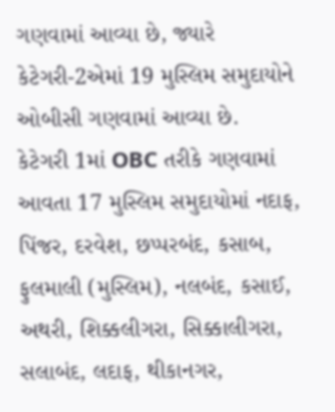ગણવામાં આવ્યા છે, જ્યારે કેટેગરી-2એમાં 19 મુસ્લિમ સમુદાયોને ઓબીસી ગણવામાં આવ્યા છે.
કેટેગરી 1માં OBC તરીકે ગણવામાં આવતા 17 મુસ્લિમ સમુદાયોમાં નદાફ, પિંજર, દરવેશ, છપ્પરબંદ, કસાબ, ફુલમાલી (મુસ્લિમ), નલબંદ, કસાઈ, અથરી, શિક્કલીગરા, સિક્કાલીગરા, સલાબંદ, લદાફ, થીકાનગર,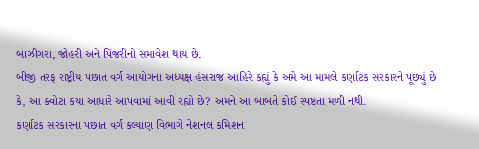બાઝીગરા, જોહરી અને પિંજરીનો સમાવેશ થાય છે.
બીજી તરફ રાષ્ટ્રીય પછાત વર્ગ આયોગના અધ્યક્ષ હંસરાજ આહિરે કહ્યું કે અમે આ મામલે કર્ણાટક સરકારને પૂછ્યું છે કે, આ ક્વોટા કયા આધારે આપવામાં આવી રહ્યો છે? અમને આ બાબતે કોઈ સ્પષ્ટતા મળી નથી.
કર્ણાટક સરકારના પછાત વર્ગ કલ્યાણ વિભાગે નેશનલ કમિશન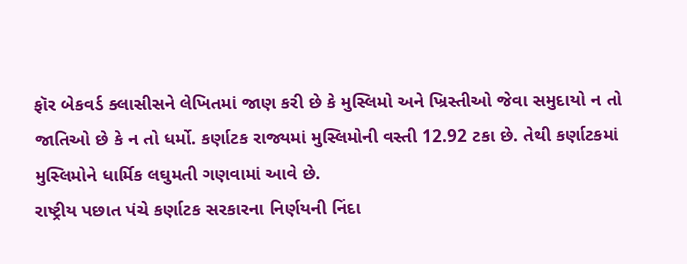ફૉર બેકવર્ડ ક્લાસીસને લેખિતમાં જાણ કરી છે કે મુસ્લિમો અને ખ્રિસ્તીઓ જેવા સમુદાયો ન તો જાતિઓ છે કે ન તો ધર્મો. કર્ણાટક રાજ્યમાં મુસ્લિમોની વસ્તી 12.92 ટકા છે. તેથી કર્ણાટકમાં મુસ્લિમોને ધાર્મિક લઘુમતી ગણવામાં આવે છે.
રાષ્ટ્રીય પછાત પંચે કર્ણાટક સરકારના નિર્ણયની નિંદા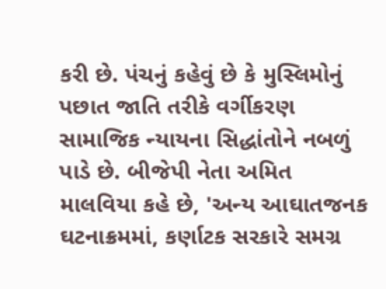કરી છે. પંચનું કહેવું છે કે મુસ્લિમોનું પછાત જાતિ તરીકે વર્ગીકરણ સામાજિક ન્યાયના સિદ્ધાંતોને નબળું પાડે છે. બીજેપી નેતા અમિત માલવિયા કહે છે, 'અન્ય આઘાતજનક ઘટનાક્રમમાં, કર્ણાટક સરકારે સમગ્ર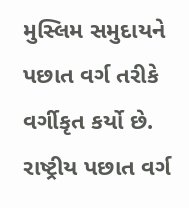મુસ્લિમ સમુદાયને પછાત વર્ગ તરીકે વર્ગીકૃત કર્યો છે. રાષ્ટ્રીય પછાત વર્ગ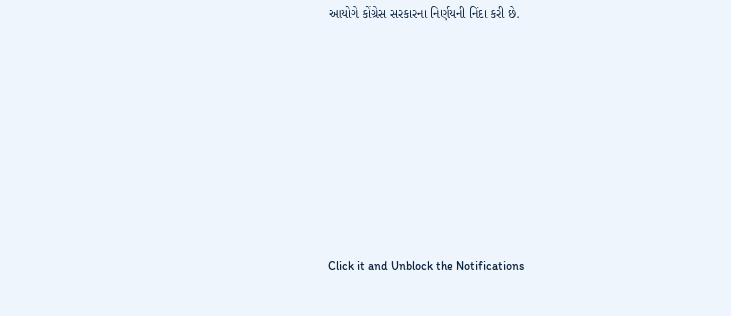આયોગે કોંગ્રેસ સરકારના નિર્ણયની નિંદા કરી છે.












Click it and Unblock the Notifications